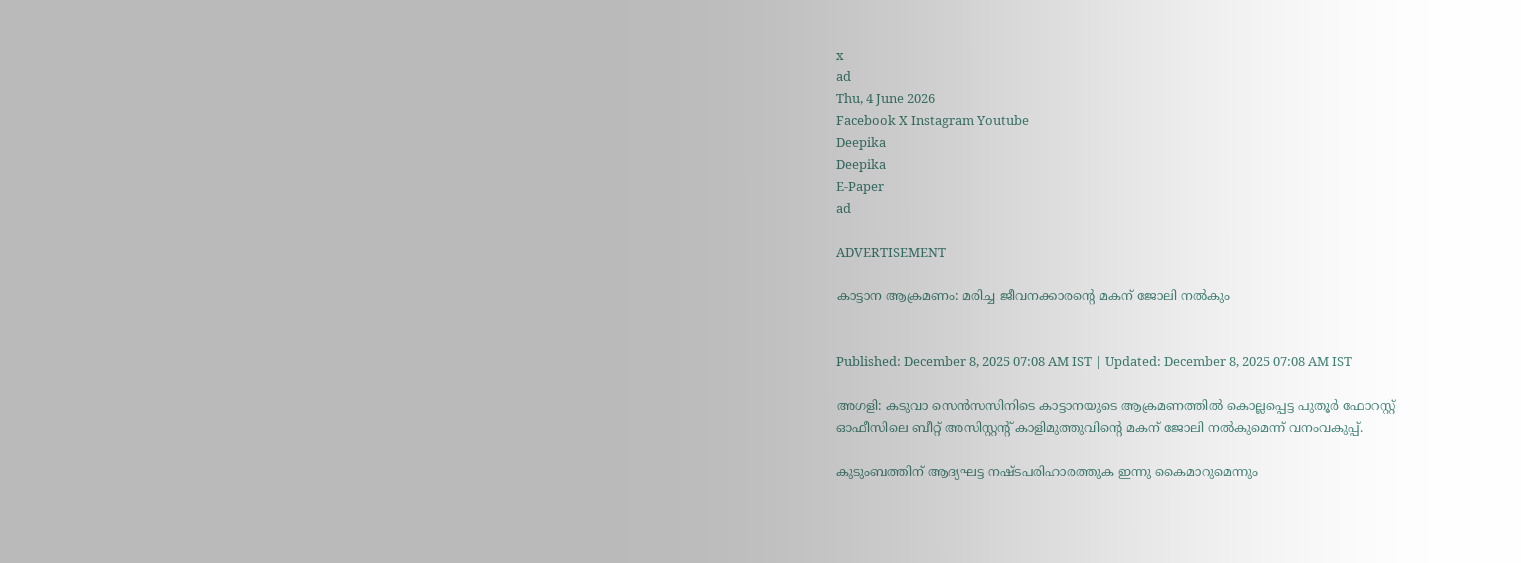x
ad
Thu, 4 June 2026
Facebook X Instagram Youtube
Deepika
Deepika
E-Paper
ad

ADVERTISEMENT

കാട്ടാന ആക്രമണം: മരിച്ച ജീവനക്കാരന്‍റെ മകന് ജോലി നൽകും


Published: December 8, 2025 07:08 AM IST | Updated: December 8, 2025 07:08 AM IST

അഗളി: കടുവാ സെന്‍സസിനിടെ കാട്ടാനയുടെ ആക്രമണത്തില്‍ കൊല്ലപ്പെട്ട പുതൂര്‍ ഫോറസ്റ്റ് ഓഫീസിലെ ബീറ്റ് അസിസ്റ്റന്‍റ് കാളിമുത്തുവിന്‍റെ മകന് ജോലി നല്‍കുമെന്ന് വനംവകുപ്പ്.

കുടുംബത്തിന് ആദ്യഘട്ട നഷ്‌ടപരിഹാരത്തുക ഇന്നു ‌കൈമാറുമെന്നും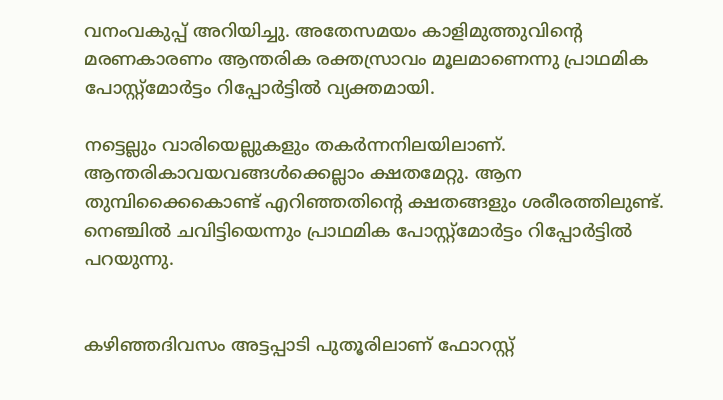വനംവകുപ്പ് അറിയിച്ചു. അതേസമയം കാളിമുത്തുവിന്‍റെ മരണകാരണം ആന്തരിക രക്തസ്രാവം മൂലമാണെന്നു പ്രാഥമിക പോസ്റ്റ്മോര്‍ട്ടം റിപ്പോര്‍ട്ടില്‍ വ്യക്തമായി.

നട്ടെല്ലും വാരിയെല്ലുകളും തകര്‍ന്നനിലയിലാണ്. ആന്തരികാവയവങ്ങള്‍ക്കെല്ലാം ക്ഷതമേറ്റു. ആന തുമ്പിക്കൈകൊണ്ട് എറിഞ്ഞതിന്‍റെ ക്ഷതങ്ങളും ശരീരത്തിലുണ്ട്. നെഞ്ചില്‍ ചവിട്ടിയെന്നും പ്രാഥമിക പോസ്റ്റ്മോര്‍ട്ടം റിപ്പോര്‍ട്ടില്‍ പറയുന്നു.


കഴിഞ്ഞദിവസം അട്ടപ്പാടി പുതൂരിലാണ് ഫോറസ്റ്റ്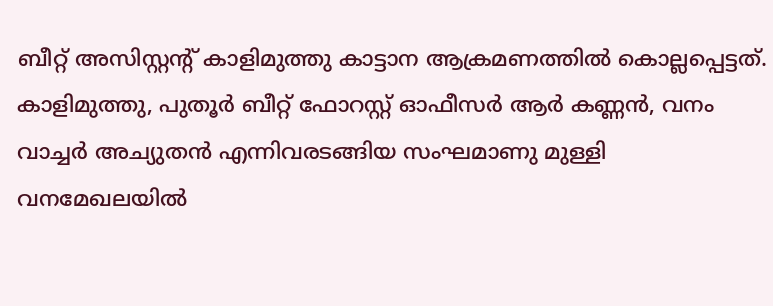ബീറ്റ് അസിസ്റ്റന്‍റ് കാളിമുത്തു കാട്ടാന ആക്രമണത്തില്‍ കൊല്ലപ്പെട്ടത്. കാളിമുത്തു, പുതൂര്‍ ബീറ്റ് ഫോറസ്റ്റ് ഓഫീസര്‍ ആര്‍ കണ്ണന്‍, വനം വാച്ചര്‍ അച്യുതന്‍ എന്നിവരടങ്ങിയ സംഘമാണു മുള്ളി വനമേഖലയില്‍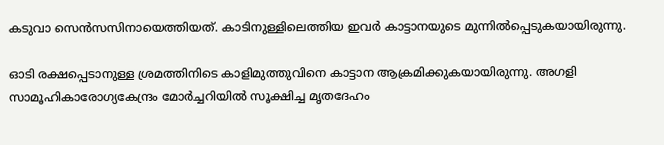കടുവാ സെന്‍സസിനായെത്തിയത്. കാടിനുള്ളിലെത്തിയ ഇവര്‍ കാട്ടാനയുടെ മുന്നില്‍പ്പെടുകയായിരുന്നു.

ഓടി രക്ഷപ്പെടാനുള്ള ശ്രമത്തിനിടെ കാളിമുത്തുവിനെ കാട്ടാന ആക്രമിക്കുകയായിരുന്നു. അഗളി സാമൂഹികാരോഗ്യകേന്ദ്രം മോര്‍ച്ചറിയില്‍ സൂക്ഷിച്ച മൃതദേഹം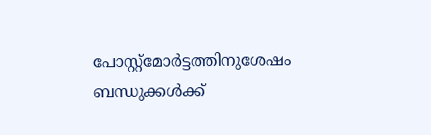പോസ്റ്റ്മോര്‍ട്ടത്തിനുശേഷം ബന്ധുക്കള്‍ക്ക്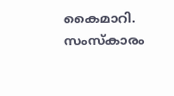കൈമാറി. സംസ്കാരം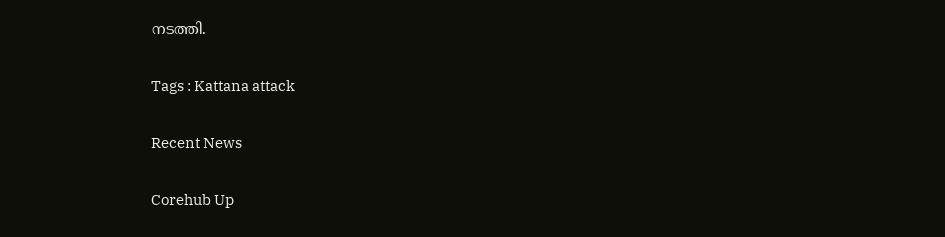നടത്തി.

Tags : Kattana attack

Recent News

Corehub Up